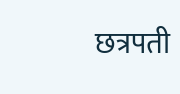छत्रपती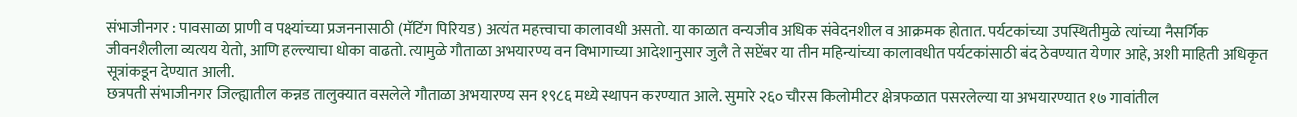संभाजीनगर : पावसाळा प्राणी व पक्ष्यांच्या प्रजननासाठी (मॅटिंग पिरियड) अत्यंत महत्त्वाचा कालावधी असतो. या काळात वन्यजीव अधिक संवेदनशील व आक्रमक होतात. पर्यटकांच्या उपस्थितीमुळे त्यांच्या नैसर्गिक जीवनशैलीला व्यत्यय येतो, आणि हल्ल्याचा धोका वाढतो. त्यामुळे गौताळा अभयारण्य वन विभागाच्या आदेशानुसार जुलै ते सप्टेंबर या तीन महिन्यांच्या कालावधीत पर्यटकांसाठी बंद ठेवण्यात येणार आहे, अशी माहिती अधिकृत सूत्रांकडून देण्यात आली.
छत्रपती संभाजीनगर जिल्ह्यातील कन्नड तालुक्यात वसलेले गौताळा अभयारण्य सन १९८६ मध्ये स्थापन करण्यात आले. सुमारे २६० चौरस किलोमीटर क्षेत्रफळात पसरलेल्या या अभयारण्यात १७ गावांतील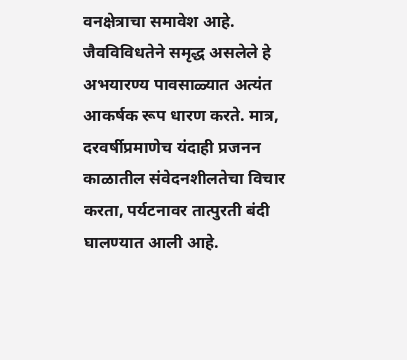वनक्षेत्राचा समावेश आहे. जैवविविधतेने समृद्ध असलेले हे अभयारण्य पावसाळ्यात अत्यंत आकर्षक रूप धारण करते. मात्र, दरवर्षीप्रमाणेच यंदाही प्रजनन काळातील संवेदनशीलतेचा विचार करता, पर्यटनावर तात्पुरती बंदी घालण्यात आली आहे.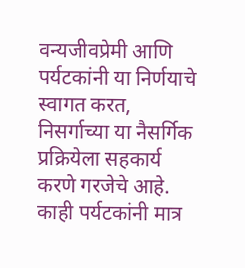वन्यजीवप्रेमी आणि पर्यटकांनी या निर्णयाचे स्वागत करत, निसर्गाच्या या नैसर्गिक प्रक्रियेला सहकार्य करणे गरजेचे आहे. काही पर्यटकांनी मात्र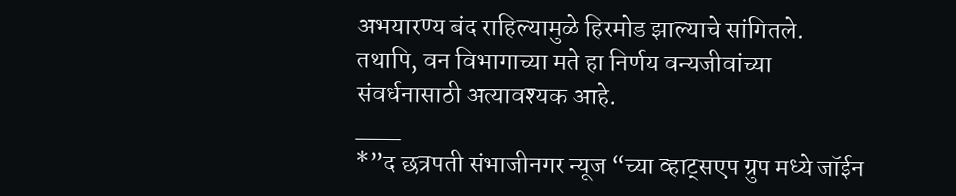अभयारण्य बंद राहिल्यामुळे हिरमोड झाल्याचे सांगितले. तथापि, वन विभागाच्या मते हा निर्णय वन्यजीवांच्या संवर्धनासाठी अत्यावश्यक आहे.
___
*”द छत्रपती संभाजीनगर न्यूज “च्या व्हाट्सएप ग्रुप मध्ये जॉईन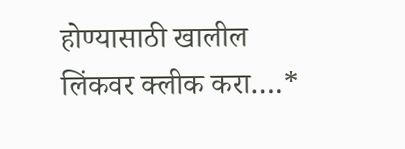होण्यासाठी खालील लिंकवर क्लीक करा….*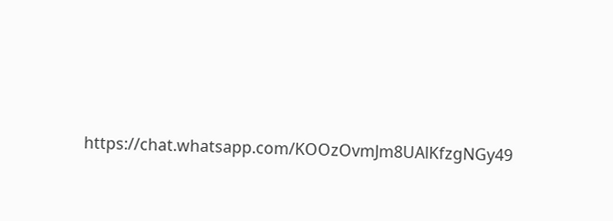https://chat.whatsapp.com/KOOzOvmJm8UAlKfzgNGy49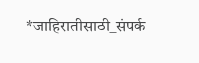*जाहिरातीसाठी_संपर्क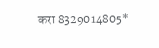करा 8329014805*